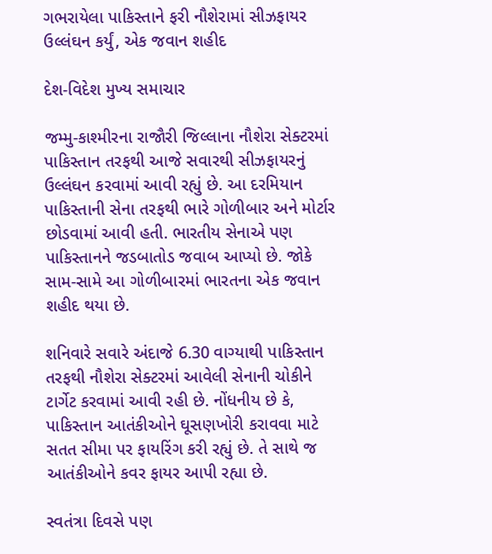ગભરાયેલા પાકિસ્તાને ફરી નૌશેરામાં સીઝફાયર ઉલ્લંઘન કર્યું, એક જવાન શહીદ

દેશ-વિદેશ મુખ્ય સમાચાર

જમ્મુ-કાશ્મીરના રાજૌરી જિલ્લાના નૌશેરા સેક્ટરમાં પાકિસ્તાન તરફથી આજે સવારથી સીઝફાયરનું ઉલ્લંઘન કરવામાં આવી રહ્યું છે. આ દરમિયાન પાકિસ્તાની સેના તરફથી ભારે ગોળીબાર અને મોર્ટાર છોડવામાં આવી હતી. ભારતીય સેનાએ પણ પાકિસ્તાનને જડબાતોડ જવાબ આપ્યો છે. જોકે સામ-સામે આ ગોળીબારમાં ભારતના એક જવાન શહીદ થયા છે.

શનિવારે સવારે અંદાજે 6.30 વાગ્યાથી પાકિસ્તાન તરફથી નૌશેરા સેક્ટરમાં આવેલી સેનાની ચોકીને ટાર્ગેટ કરવામાં આવી રહી છે. નોંધનીય છે કે, પાકિસ્તાન આતંકીઓને ઘૂસણખોરી કરાવવા માટે સતત સીમા પર ફાયરિંગ કરી રહ્યું છે. તે સાથે જ આતંકીઓને કવર ફાયર આપી રહ્યા છે.

સ્વતંત્રા દિવસે પણ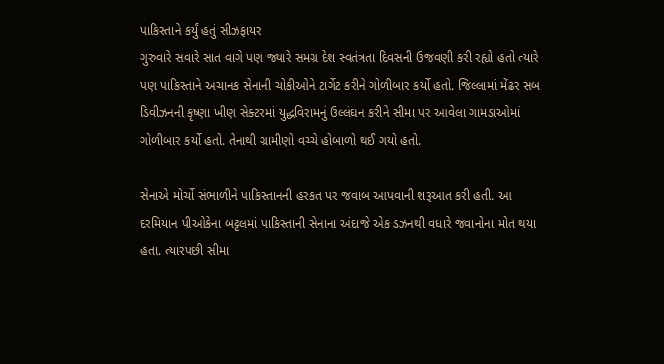પાકિસ્તાને કર્યું હતું સીઝફાયર
ગુરુવારે સવારે સાત વાગે પણ જ્યારે સમગ્ર દેશ સ્વતંત્રતા દિવસની ઉજવણી કરી રહ્યો હતો ત્યારે પણ પાકિસ્તાને અચાનક સેનાની ચોકીઓને ટાર્ગેટ કરીને ગોળીબાર કર્યો હતો. જિલ્લામાં મેંઢર સબ ડિવીઝનની કૃષ્ણા ખીણ સેક્ટરમાં યુદ્ધવિરામનું ઉલ્લંઘન કરીને સીમા પર આવેલા ગામડાઓમાં ગોળીબાર કર્યો હતો. તેનાથી ગ્રામીણો વચ્ચે હોબાળો થઈ ગયો હતો.

સેનાએ મોર્ચો સંભાળીને પાકિસ્તાનની હરકત પર જવાબ આપવાની શરૂઆત કરી હતી. આ દરમિયાન પીઓકેના બટ્ટલમાં પાકિસ્તાની સેનાના અંદાજે એક ડઝનથી વધારે જવાનોના મોત થયા હતા. ત્યારપછી સીમા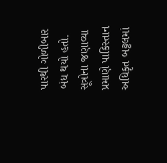પારથી ગોળીબાર બંધ થયો હતો. સૂત્રોના જણાવ્યા પ્રમાણે પાકિસ્તાન અધિકૃત બટ્ટલમાં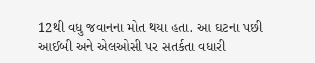12થી વધુ જવાનના મોત થયા હતા. આ ઘટના પછી આઈબી અને એલઓસી પર સતર્કતા વધારી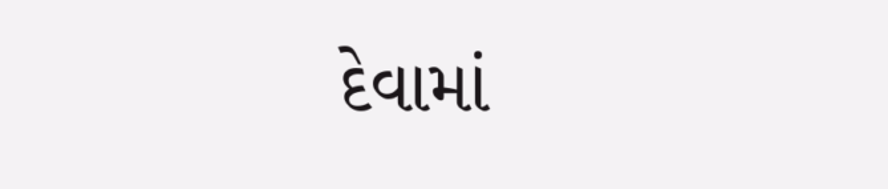દેવામાં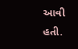આવી હતી.